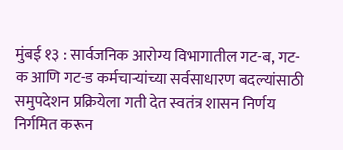मुंबई १३ : सार्वजनिक आरोग्य विभागातील गट-ब, गट-क आणि गट-ड कर्मचाऱ्यांच्या सर्वसाधारण बदल्यांसाठी समुपदेशन प्रक्रियेला गती देत स्वतंत्र शासन निर्णय निर्गमित करून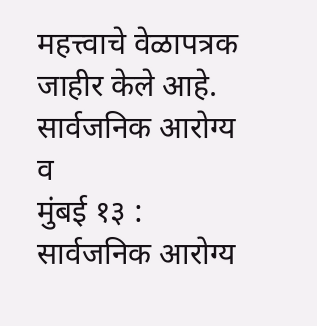महत्त्वाचे वेळापत्रक जाहीर केले आहे. सार्वजनिक आरोग्य व
मुंबई १३ : सार्वजनिक आरोग्य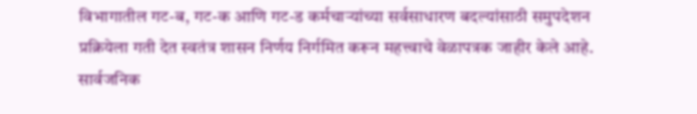विभागातील गट-ब, गट-क आणि गट-ड कर्मचाऱ्यांच्या सर्वसाधारण बदल्यांसाठी समुपदेशन प्रक्रियेला गती देत स्वतंत्र शासन निर्णय निर्गमित करून महत्त्वाचे वेळापत्रक जाहीर केले आहे. सार्वजनिक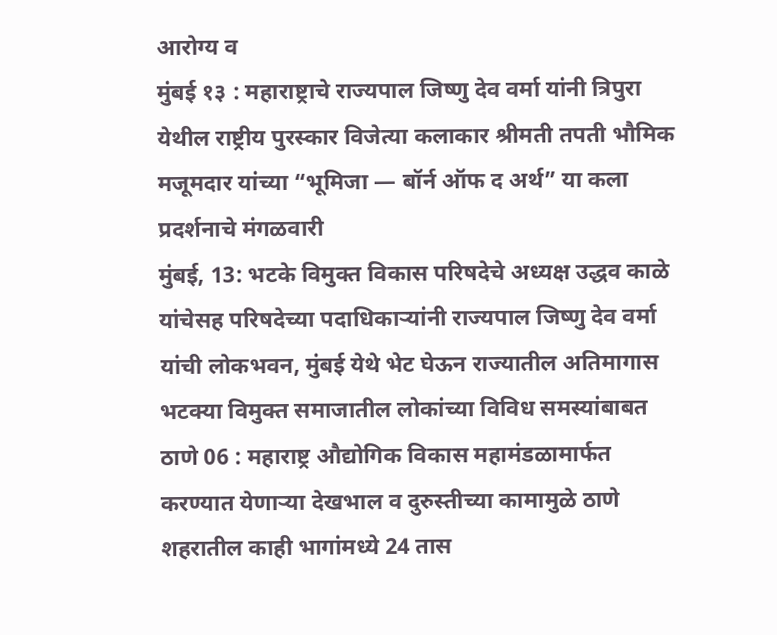आरोग्य व
मुंबई १३ : महाराष्ट्राचे राज्यपाल जिष्णु देव वर्मा यांनी त्रिपुरा येथील राष्ट्रीय पुरस्कार विजेत्या कलाकार श्रीमती तपती भौमिक मजूमदार यांच्या “भूमिजा — बॉर्न ऑफ द अर्थ” या कला प्रदर्शनाचे मंगळवारी
मुंबई, 13: भटके विमुक्त विकास परिषदेचे अध्यक्ष उद्धव काळे यांचेसह परिषदेच्या पदाधिकाऱ्यांनी राज्यपाल जिष्णु देव वर्मा यांची लोकभवन, मुंबई येथे भेट घेऊन राज्यातील अतिमागास भटक्या विमुक्त समाजातील लोकांच्या विविध समस्यांबाबत
ठाणे 06 : महाराष्ट्र औद्योगिक विकास महामंडळामार्फत करण्यात येणाऱ्या देखभाल व दुरुस्तीच्या कामामुळे ठाणे शहरातील काही भागांमध्ये 24 तास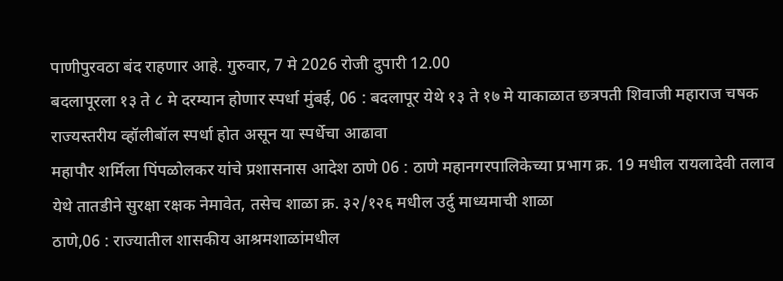पाणीपुरवठा बंद राहणार आहे. गुरुवार, 7 मे 2026 रोजी दुपारी 12.00
बदलापूरला १३ ते ८ मे दरम्यान होणार स्पर्धा मुंबई, 06 : बदलापूर येथे १३ ते १७ मे याकाळात छत्रपती शिवाजी महाराज चषक राज्यस्तरीय व्हॉलीबॉल स्पर्धा होत असून या स्पर्धेचा आढावा
महापौर शर्मिला पिंपळोलकर यांचे प्रशासनास आदेश ठाणे 06 : ठाणे महानगरपालिकेच्या प्रभाग क्र. 19 मधील रायलादेवी तलाव येथे तातडीने सुरक्षा रक्षक नेमावेत, तसेच शाळा क्र. ३२/१२६ मधील उर्दु माध्यमाची शाळा
ठाणे,06 : राज्यातील शासकीय आश्रमशाळांमधील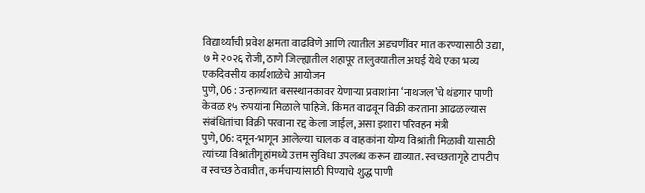विद्यार्थ्यांची प्रवेश क्षमता वाढविणे आणि त्यातील अडचणींवर मात करण्यासाठी उद्या, ७ मे २०२६ रोजी, ठाणे जिल्ह्यातील शहापूर तालुक्यातील अघई येथे एका भव्य एकदिवसीय कार्यशाळेचे आयोजन
पुणे, 06 : उन्हाळ्यात बसस्थानकावर येणाऱ्या प्रवाशांना ‘नाथजल’चे थंडगार पाणी केवळ १५ रुपयांना मिळाले पाहिजे. किंमत वाढवून विक्री करताना आढळल्यास संबंधितांचा विक्री परवाना रद्द केला जाईल, असा इशारा परिवहन मंत्री
पुणे, 06: दमून-भागून आलेल्या चालक व वाहकांना योग्य विश्रांती मिळावी यासाठी त्यांच्या विश्रांतीगृहांमध्ये उत्तम सुविधा उपलब्ध करून द्याव्यात. स्वच्छतागृहे टापटीप व स्वच्छ ठेवावीत, कर्मचाऱ्यांसाठी पिण्याचे शुद्ध पाणी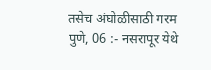तसेच अंघोळीसाठी गरम
पुणे, 06 :- नसरापूर येथे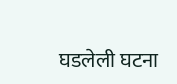घडलेली घटना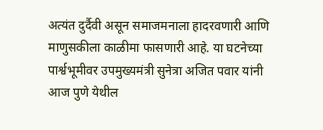अत्यंत दुर्दैवी असून समाजमनाला हादरवणारी आणि माणुसकीला काळीमा फासणारी आहे. या घटनेच्या पार्श्वभूमीवर उपमुख्यमंत्री सुनेत्रा अजित पवार यांनी आज पुणे येथील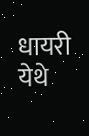धायरी येथे